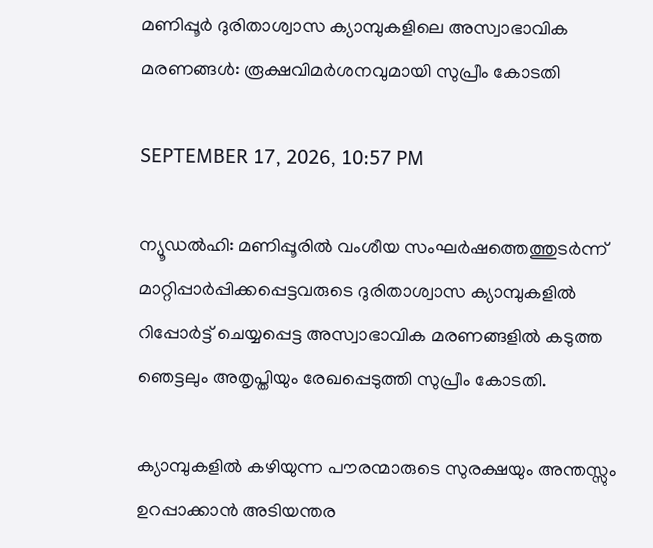മണിപ്പൂർ ദുരിതാശ്വാസ ക്യാമ്പുകളിലെ അസ്വാഭാവിക മരണങ്ങൾ: രൂക്ഷവിമർശനവുമായി സുപ്രീം കോടതി

SEPTEMBER 17, 2026, 10:57 PM

ന്യൂഡൽഹി: മണിപ്പൂരിൽ വംശീയ സംഘർഷത്തെത്തുടർന്ന് മാറ്റിപ്പാർപ്പിക്കപ്പെട്ടവരുടെ ദുരിതാശ്വാസ ക്യാമ്പുകളിൽ റിപ്പോർട്ട് ചെയ്യപ്പെട്ട അസ്വാഭാവിക മരണങ്ങളിൽ കടുത്ത ഞെട്ടലും അതൃപ്തിയും രേഖപ്പെടുത്തി സുപ്രീം കോടതി.

ക്യാമ്പുകളിൽ കഴിയുന്ന പൗരന്മാരുടെ സുരക്ഷയും അന്തസ്സും ഉറപ്പാക്കാൻ അടിയന്തര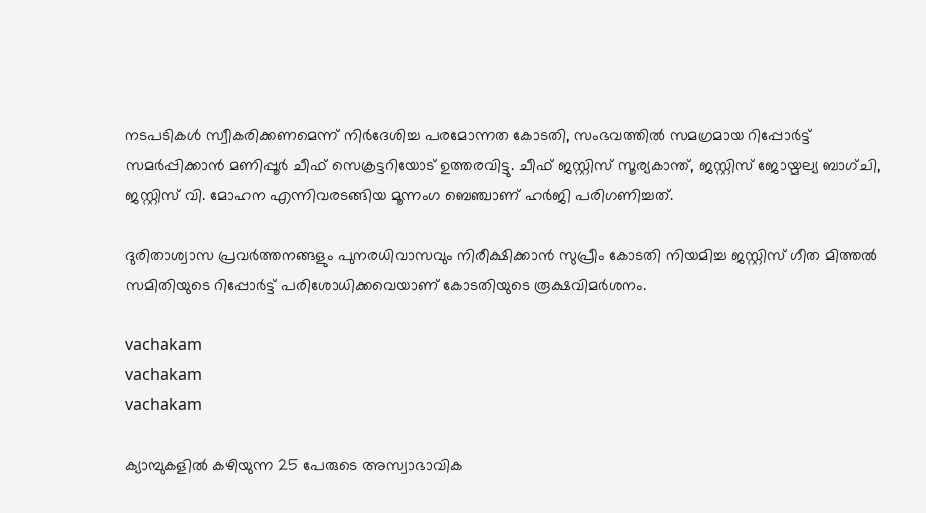നടപടികൾ സ്വീകരിക്കണമെന്ന് നിർദേശിച്ച പരമോന്നത കോടതി, സംഭവത്തിൽ സമഗ്രമായ റിപ്പോർട്ട് സമർപ്പിക്കാൻ മണിപ്പൂർ ചീഫ് സെക്രട്ടറിയോട് ഉത്തരവിട്ടു. ചീഫ് ജസ്റ്റിസ് സൂര്യകാന്ത്, ജസ്റ്റിസ് ജോയ്മല്യ ബാഗ്ചി, ജസ്റ്റിസ് വി. മോഹന എന്നിവരടങ്ങിയ മൂന്നംഗ ബെഞ്ചാണ് ഹർജി പരിഗണിച്ചത്.

ദുരിതാശ്വാസ പ്രവർത്തനങ്ങളും പുനരധിവാസവും നിരീക്ഷിക്കാൻ സുപ്രീം കോടതി നിയമിച്ച ജസ്റ്റിസ് ഗീത മിത്തൽ സമിതിയുടെ റിപ്പോർട്ട് പരിശോധിക്കവെയാണ് കോടതിയുടെ രൂക്ഷവിമർശനം.

vachakam
vachakam
vachakam

ക്യാമ്പുകളിൽ കഴിയുന്ന 25 പേരുടെ അസ്വാഭാവിക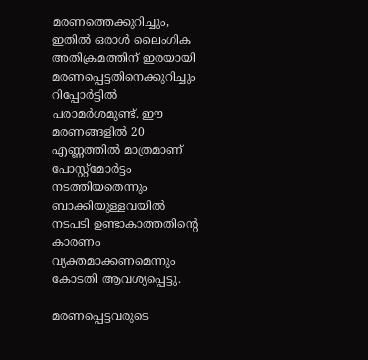മരണത്തെക്കുറിച്ചും, ഇതിൽ ഒരാൾ ലൈംഗിക അതിക്രമത്തിന് ഇരയായി മരണപ്പെട്ടതിനെക്കുറിച്ചും റിപ്പോർട്ടിൽ പരാമർശമുണ്ട്. ഈ മരണങ്ങളിൽ 20 എണ്ണത്തിൽ മാത്രമാണ് പോസ്റ്റ്‌മോർട്ടം നടത്തിയതെന്നും ബാക്കിയുള്ളവയിൽ നടപടി ഉണ്ടാകാത്തതിന്റെ കാരണം വ്യക്തമാക്കണമെന്നും കോടതി ആവശ്യപ്പെട്ടു.

മരണപ്പെട്ടവരുടെ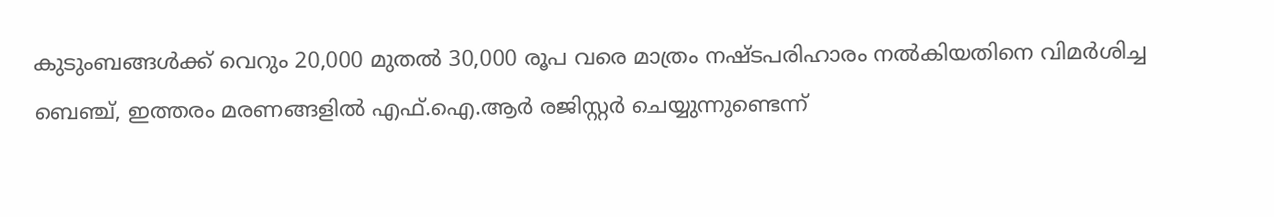കുടുംബങ്ങൾക്ക് വെറും 20,000 മുതൽ 30,000 രൂപ വരെ മാത്രം നഷ്ടപരിഹാരം നൽകിയതിനെ വിമർശിച്ച ബെഞ്ച്, ഇത്തരം മരണങ്ങളിൽ എഫ്.ഐ.ആർ രജിസ്റ്റർ ചെയ്യുന്നുണ്ടെന്ന്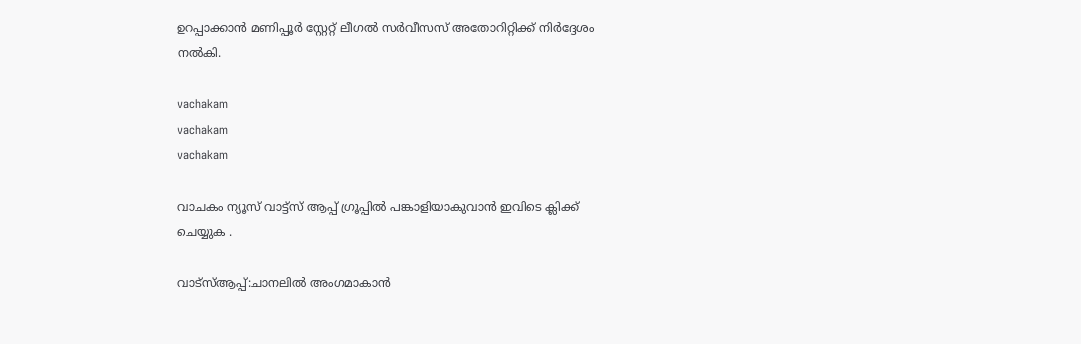ഉറപ്പാക്കാൻ മണിപ്പൂർ സ്റ്റേറ്റ് ലീഗൽ സർവീസസ് അതോറിറ്റിക്ക് നിർദ്ദേശം നൽകി.

vachakam
vachakam
vachakam

വാചകം ന്യൂസ് വാട്ട്സ് ആപ്പ് ഗ്രൂപ്പിൽ പങ്കാളിയാകുവാൻ ഇവിടെ ക്ലിക്ക് ചെയ്യുക .

വാട്സ്ആപ്പ്:ചാനലിൽ അംഗമാകാൻ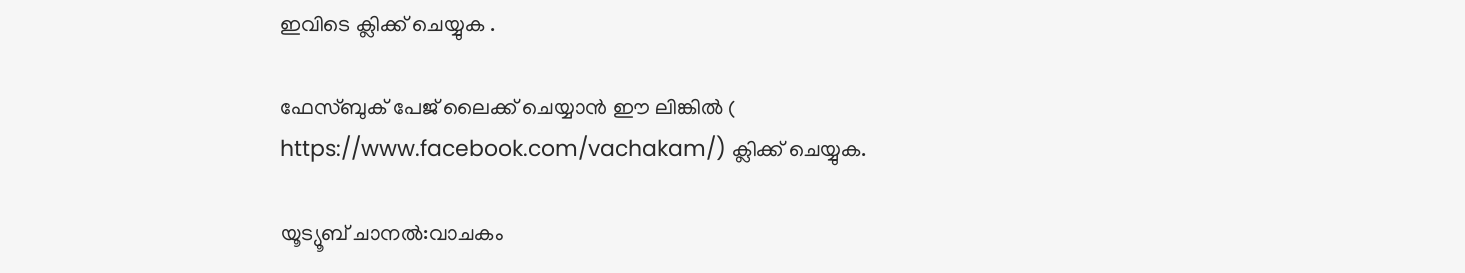ഇവിടെ ക്ലിക്ക് ചെയ്യുക .

ഫേസ്ബുക് പേജ് ലൈക്ക് ചെയ്യാൻ ഈ ലിങ്കിൽ (
https://www.facebook.com/vachakam/) ക്ലിക്ക് ചെയ്യുക.

യൂട്യൂബ് ചാനൽ:വാചകം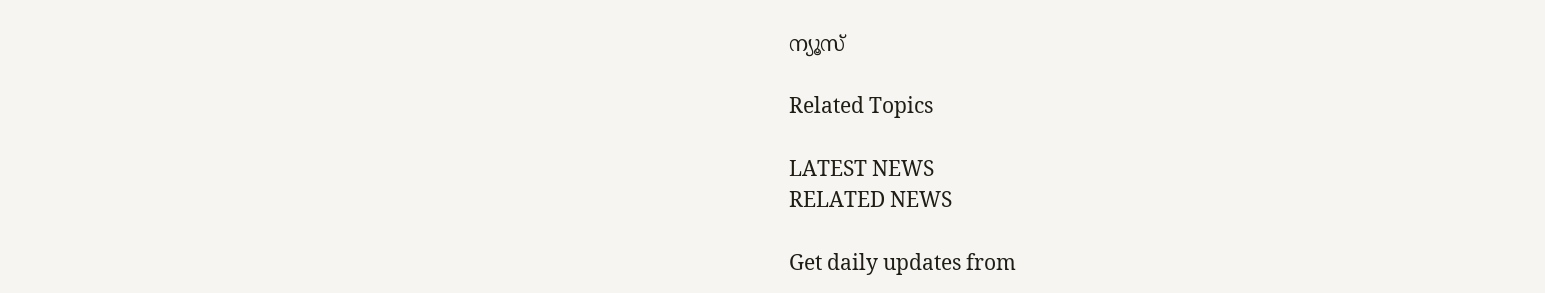ന്യൂസ്

Related Topics

LATEST NEWS
RELATED NEWS

Get daily updates from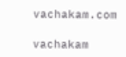vachakam.com

vachakam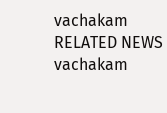vachakam
RELATED NEWS
vachakam